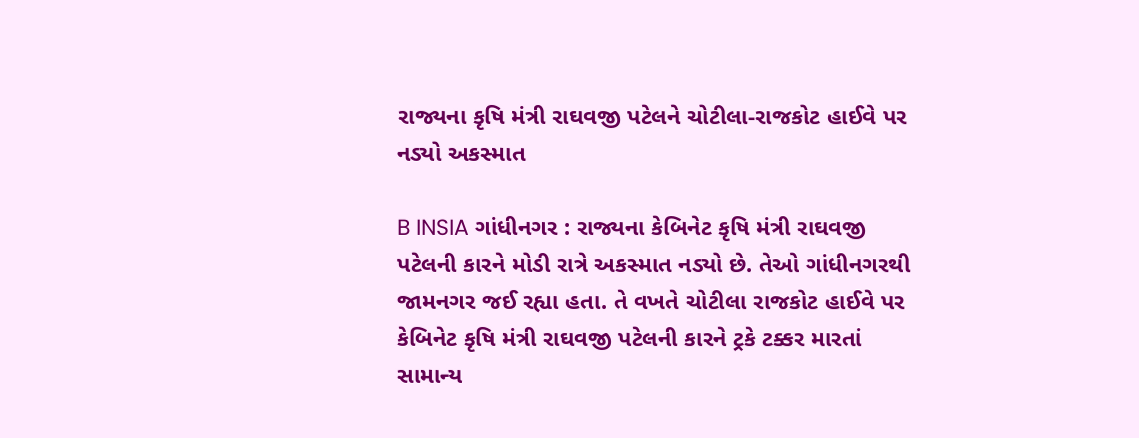રાજ્યના કૃષિ મંત્રી રાઘવજી પટેલને ચોટીલા-રાજકોટ હાઈવે પર નડ્યો અકસ્માત

B INSIA ગાંધીનગર : રાજ્યના કેબિનેટ કૃષિ મંત્રી રાઘવજી પટેલની કારને મોડી રાત્રે અકસ્માત નડ્યો છે. તેઓ ગાંધીનગરથી જામનગર જઈ રહ્યા હતા. તે વખતે ચોટીલા રાજકોટ હાઈવે પર કેબિનેટ કૃષિ મંત્રી રાઘવજી પટેલની કારને ટ્રકે ટક્કર મારતાં સામાન્ય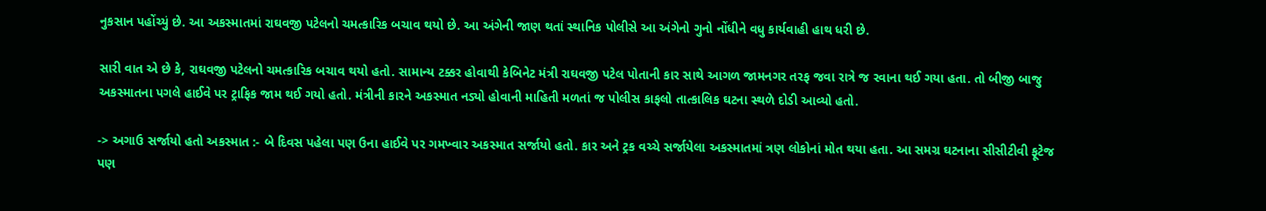નુકસાન પહોંચ્યું છે. આ અકસ્માતમાં રાઘવજી પટેલનો ચમત્કારિક બચાવ થયો છે. આ અંગેની જાણ થતાં સ્થાનિક પોલીસે આ અંગેનો ગુનો નોંધીને વધુ કાર્યવાહી હાથ ધરી છે.

સારી વાત એ છે કે, રાઘવજી પટેલનો ચમત્કારિક બચાવ થયો હતો. સામાન્ય ટક્કર હોવાથી કેબિનેટ મંત્રી રાઘવજી પટેલ પોતાની કાર સાથે આગળ જામનગર તરફ જવા રાત્રે જ રવાના થઈ ગયા હતા. તો બીજી બાજુ અકસ્માતના પગલે હાઈવે પર ટ્રાફિક જામ થઈ ગયો હતો. મંત્રીની કારને અકસ્માત નડ્યો હોવાની માહિતી મળતાં જ પોલીસ કાફલો તાત્કાલિક ઘટના સ્થળે દોડી આવ્યો હતો.

-> અગાઉ સર્જાયો હતો અકસ્માત :- બે દિવસ પહેલા પણ ઉના હાઈવે પર ગમખ્વાર અકસ્માત સર્જાયો હતો. કાર અને ટ્રક વચ્ચે સર્જાયેલા અકસ્માતમાં ત્રણ લોકોનાં મોત થયા હતા. આ સમગ્ર ઘટનાના સીસીટીવી ફૂટેજ પણ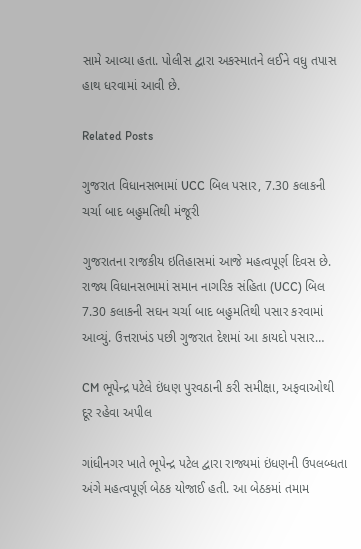સામે આવ્યા હતા. પોલીસ દ્વારા અકસ્માતને લઈને વધુ તપાસ હાથ ધરવામાં આવી છે.

Related Posts

ગુજરાત વિધાનસભામાં UCC બિલ પસાર, 7.30 કલાકની ચર્ચા બાદ બહુમતિથી મંજૂરી

ગુજરાતના રાજકીય ઇતિહાસમાં આજે મહત્વપૂર્ણ દિવસ છે. રાજ્ય વિધાનસભામાં સમાન નાગરિક સંહિતા (UCC) બિલ 7.30 કલાકની સઘન ચર્ચા બાદ બહુમતિથી પસાર કરવામાં આવ્યું. ઉત્તરાખંડ પછી ગુજરાત દેશમાં આ કાયદો પસાર…

CM ભૂપેન્દ્ર પટેલે ઇંધણ પુરવઠાની કરી સમીક્ષા, અફવાઓથી દૂર રહેવા અપીલ

ગાંધીનગર ખાતે ભૂપેન્દ્ર પટેલ દ્વારા રાજ્યમાં ઇંધણની ઉપલબ્ધતા અંગે મહત્વપૂર્ણ બેઠક યોજાઈ હતી. આ બેઠકમાં તમામ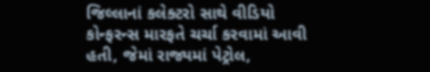જિલ્લાનાં કલેક્ટરો સાથે વીડિયો કોન્ફરન્સ મારફતે ચર્ચા કરવામાં આવી હતી, જેમાં રાજ્યમાં પેટ્રોલ,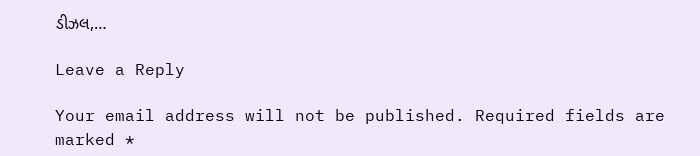ડીઝલ,…

Leave a Reply

Your email address will not be published. Required fields are marked *